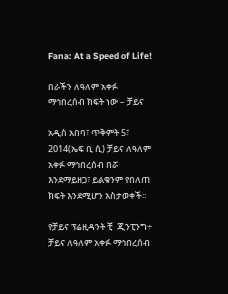Fana: At a Speed of Life!

በራችን ለዓለም አቀፉ ማኅበረሰብ ክፍት ነው – ቻይና

አዲስ አበባ፣ ጥቅምት 5፣ 2014(ኤፍ ቢ ሲ) ቻይና ለዓለም አቀፉ ማኅበረሰብ በሯ እንደማይዘጋ፣ ይልቁንም የበለጠ ክፍት እንደሚሆን አስታወቀች፡፡

የቻይና ፕሬዚዳንት ቺ  ጂንፒንግ÷ ቻይና ለዓለም አቀፉ ማኅበረሰብ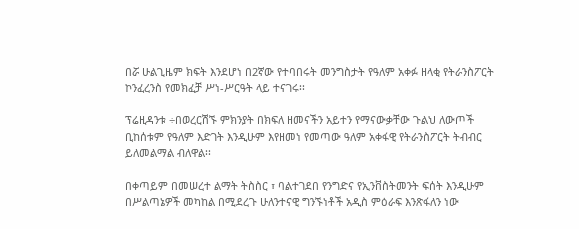በሯ ሁልጊዜም ክፍት እንደሆነ በ2ኛው የተባበሩት መንግስታት የዓለም አቀፉ ዘላቂ የትራንስፖርት ኮንፈረንስ የመክፈቻ ሥነ-ሥርዓት ላይ ተናገሩ፡፡

ፕሬዚዳንቱ ÷በወረርሽኙ ምክንያት በክፍለ ዘመናችን አይተን የማናውቃቸው ጉልህ ለውጦች ቢከሰቱም የዓለም እድገት እንዲሁም እየዘመነ የመጣው ዓለም አቀፋዊ የትራንስፖርት ትብብር ይለመልማል ብለዋል፡፡

በቀጣይም በመሠረተ ልማት ትስስር ፣ ባልተገደበ የንግድና የኢንቨስትመንት ፍሰት እንዲሁም በሥልጣኔዎች መካከል በሚደረጉ ሁለንተናዊ ግንኙነቶች አዲስ ምዕራፍ እንጽፋለን ነው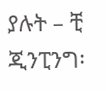ያሉት – ቺ ጂንፒንግ፡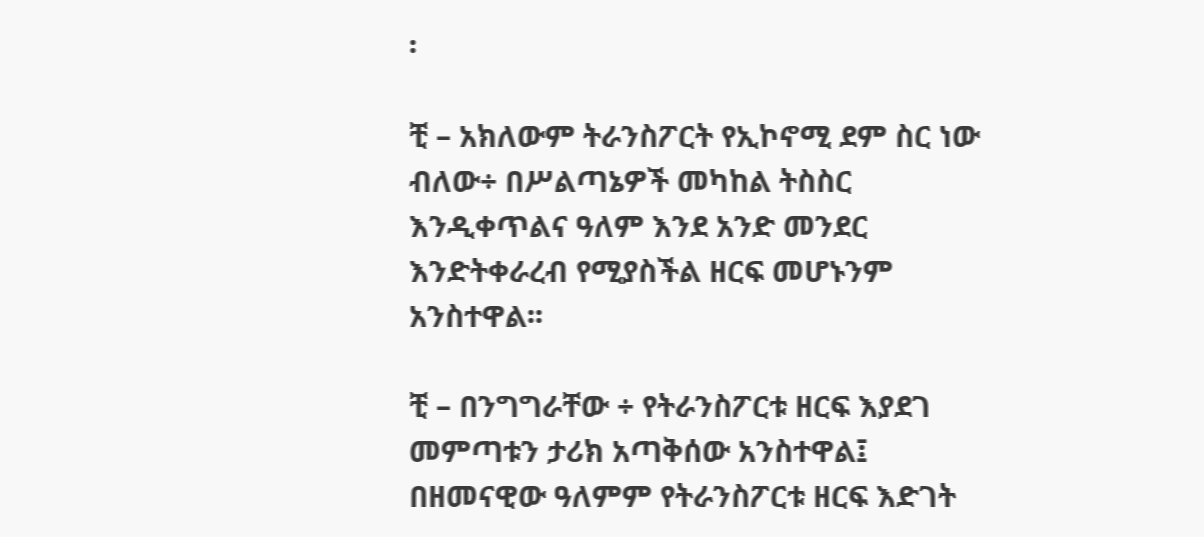፡

ቺ – አክለውም ትራንስፖርት የኢኮኖሚ ደም ስር ነው ብለው÷ በሥልጣኔዎች መካከል ትስስር እንዲቀጥልና ዓለም እንደ አንድ መንደር እንድትቀራረብ የሚያስችል ዘርፍ መሆኑንም አንስተዋል፡፡

ቺ – በንግግራቸው ÷ የትራንስፖርቱ ዘርፍ እያደገ መምጣቱን ታሪክ አጣቅሰው አንስተዋል፤ በዘመናዊው ዓለምም የትራንስፖርቱ ዘርፍ እድገት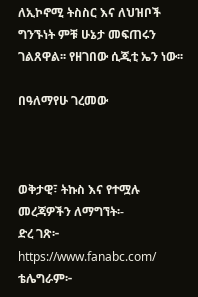ለኢኮኖሚ ትስስር እና ለህዝቦች ግንኙነት ምቹ ሁኔታ መፍጠሩን ገልጸዋል፡፡ የዘገበው ሲጂቲ ኤን ነው፡፡

በዓለማየሁ ገረመው



ወቅታዊ፣ ትኩስ እና የተሟሉ መረጃዎችን ለማግኘት፡-
ድረ ገጽ፦ https://www.fanabc.com/
ቴሌግራም፦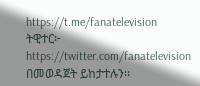https://t.me/fanatelevision
ትዊተር፦ https://twitter.com/fanatelevision በመወዳጀት ይከታተሉን፡፡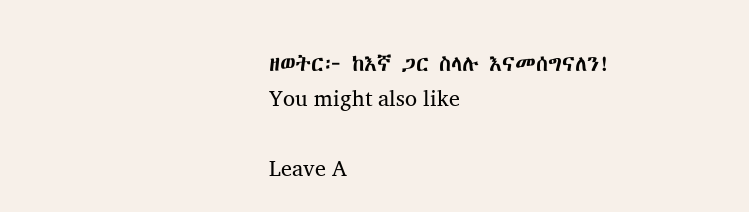ዘወትር፦ ከእኛ ጋር ስላሉ እናመሰግናለን!
You might also like

Leave A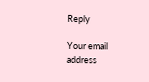Reply

Your email address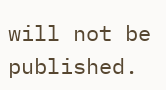will not be published.